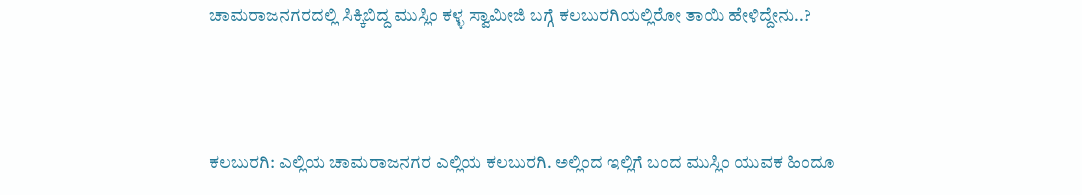ಚಾಮರಾಜನಗರದಲ್ಲಿ ಸಿಕ್ಕಿಬಿದ್ದ ಮುಸ್ಲಿಂ ಕಳ್ಳ ಸ್ವಾಮೀಜಿ ಬಗ್ಗೆ ಕಲಬುರಗಿಯಲ್ಲಿರೋ ತಾಯಿ ಹೇಳಿದ್ದೇನು..?



ಕಲಬುರಗಿ: ಎಲ್ಲಿಯ ಚಾಮರಾಜನಗರ ಎಲ್ಲಿಯ ಕಲಬುರಗಿ. ಅಲ್ಲಿಂದ ಇಲ್ಲಿಗೆ ಬಂದ ಮುಸ್ಲಿಂ ಯುವಕ ಹಿಂದೂ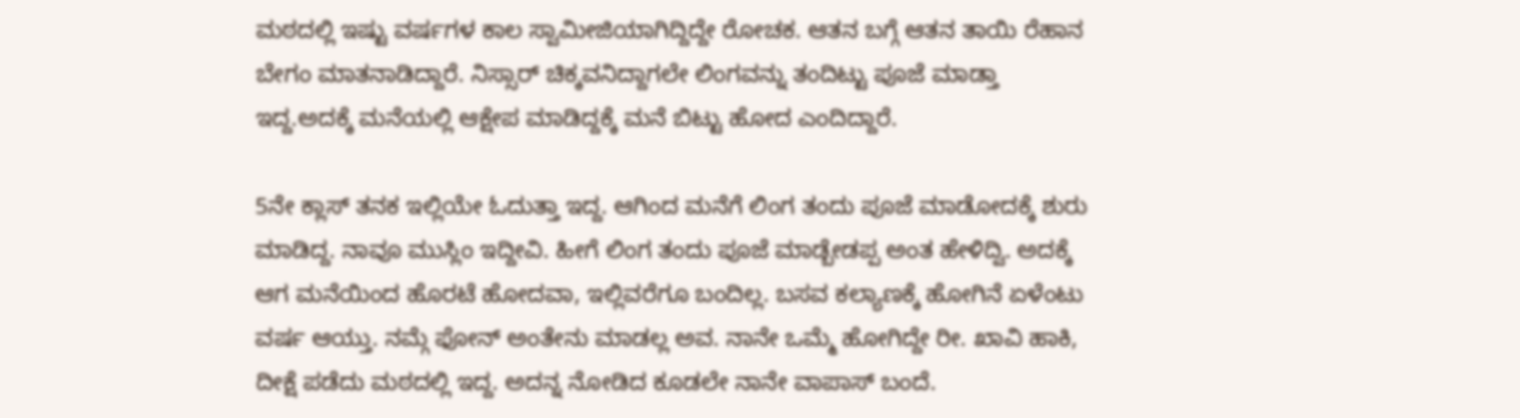ಮಠದಲ್ಲಿ ಇಷ್ಟು ವರ್ಷಗಳ ಕಾಲ ಸ್ವಾಮೀಜಿಯಾಗಿದ್ದಿದ್ದೇ ರೋಚಕ. ಆತನ ಬಗ್ಗೆ ಆತನ ತಾಯಿ ರೆಹಾನ ಬೇಗಂ ಮಾತನಾಡಿದ್ದಾರೆ. ನಿಸ್ಸಾರ್ ಚಿಕ್ಕವನಿದ್ದಾಗಲೇ ಲಿಂಗವನ್ನು ತಂದಿಟ್ಟು ಪೂಜೆ ಮಾಡ್ತಾ ಇದ್ದ.ಅದಕ್ಕೆ‌ ಮನೆಯಲ್ಲಿ ಆಕ್ಷೇಪ ಮಾಡಿದ್ದಕ್ಕೆ ಮನೆ ಬಿಟ್ಟು ಹೋದ ಎಂದಿದ್ದಾರೆ.

5ನೇ ಕ್ಲಾಸ್ ತನಕ ಇಲ್ಲಿಯೇ ಓದುತ್ತಾ ಇದ್ದ. ಆಗಿಂದ ಮನೆಗೆ ಲಿಂಗ ತಂದು ಪೂಜೆ ಮಾಡೋದಕ್ಕೆ ಶುರು ಮಾಡಿದ್ದ. ನಾವೂ ಮುಸ್ಲಿಂ ಇದ್ದೀವಿ. ಹೀಗೆ ಲಿಂಗ ತಂದು ಪೂಜೆ ಮಾಡ್ಬೇಡಪ್ಪ ಅಂತ ಹೇಳಿದ್ವಿ. ಅದಕ್ಕೆ ಆಗ ಮನೆಯಿಂದ ಹೊರಟೆ ಹೋದವಾ, ಇಲ್ಲಿವರೆಗೂ ಬಂದಿಲ್ಲ. ಬಸವ ಕಲ್ಯಾಣಕ್ಕೆ ಹೋಗಿನೆ ಏಳೆಂಟು ವರ್ಷ ಆಯ್ತು‌. ನಮ್ಗೆ ಫೋನ್ ಅಂತೇನು ಮಾಡಲ್ಲ ಅವ. ನಾನೇ ಒಮ್ಮೆ ಹೋಗಿದ್ದೇ ರೀ. ಖಾವಿ ಹಾಕಿ, ದೀಕ್ಷೆ ಪಡೆದು ಮಠದಲ್ಲಿ ಇದ್ದ. ಅದನ್ನ ನೋಡಿದ ಕೂಡಲೇ ನಾನೇ ವಾಪಾಸ್ ಬಂದೆ.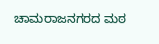ಚಾಮರಾಜನಗರದ ಮಠ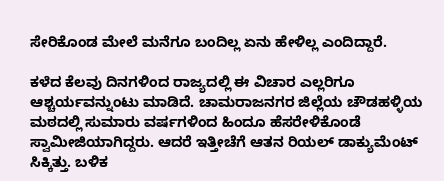ಸೇರಿಕೊಂಡ ಮೇಲೆ ಮನೆಗೂ ಬಂದಿಲ್ಲ ಏನು ಹೇಳಿಲ್ಲ ಎಂದಿದ್ದಾರೆ.

ಕಳೆದ ಕೆಲವು ದಿನಗಳಿಂದ ರಾಜ್ಯದಲ್ಲಿ ಈ ವಿಚಾರ ಎಲ್ಲರಿಗೂ ಆಶ್ಚರ್ಯವನ್ನುಂಟು ಮಾಡಿದೆ. ಚಾಮರಾಜನಗರ ಜಿಲ್ಲೆಯ ಚೌಡಹಳ್ಳಿಯ ಮಠದಲ್ಲಿ ಸುಮಾರು ವರ್ಷಗಳಿಂದ ಹಿಂದೂ ಹೆಸರೇಳಿಕೊಂಡೆ ಸ್ವಾಮೀಜಿಯಾಗಿದ್ದರು. ಆದರೆ ಇತ್ತೀಚೆಗೆ ಆತನ ರಿಯಲ್ ಡಾಕ್ಯುಮೆಂಟ್ ಸಿಕ್ಕಿತ್ತು. ಬಳಿಕ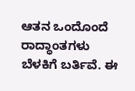ಆತನ ಒಂದೊಂದೆ ರಾದ್ಧಾಂತಗಳು ಬೆಳಕಿಗೆ ಬರ್ತಿವೆ. ಈ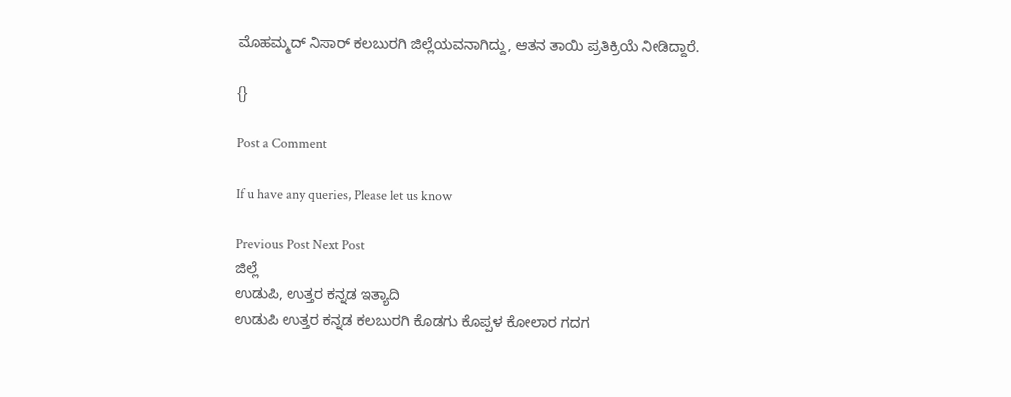ಮೊಹಮ್ಮದ್ ನಿಸಾರ್ ಕಲಬುರಗಿ ಜಿಲ್ಲೆಯವನಾಗಿದ್ದು, ಆತನ ತಾಯಿ ಪ್ರತಿಕ್ರಿಯೆ ನೀಡಿದ್ದಾರೆ.

{}

Post a Comment

If u have any queries, Please let us know

Previous Post Next Post
ಜಿಲ್ಲೆ
ಉಡುಪಿ, ಉತ್ತರ ಕನ್ನಡ ಇತ್ಯಾದಿ
ಉಡುಪಿ ಉತ್ತರ ಕನ್ನಡ ಕಲಬುರಗಿ ಕೊಡಗು ಕೊಪ್ಪಳ ಕೋಲಾರ ಗದಗ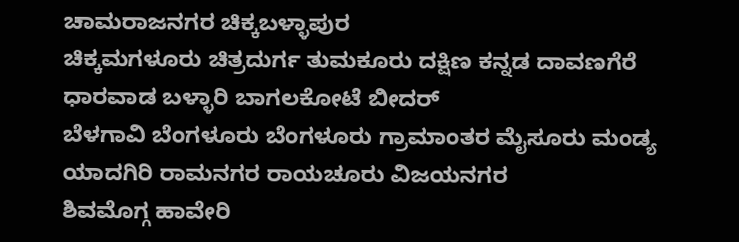ಚಾಮರಾಜನಗರ ಚಿಕ್ಕಬಳ್ಳಾಪುರ
ಚಿಕ್ಕಮಗಳೂರು ಚಿತ್ರದುರ್ಗ ತುಮಕೂರು ದಕ್ಷಿಣ ಕನ್ನಡ ದಾವಣಗೆರೆ ಧಾರವಾಡ ಬಳ್ಳಾರಿ ಬಾಗಲಕೋಟೆ ಬೀದರ್
ಬೆಳಗಾವಿ ಬೆಂಗಳೂರು ಬೆಂಗಳೂರು ಗ್ರಾಮಾಂತರ ಮೈಸೂರು ಮಂಡ್ಯ ಯಾದಗಿರಿ ರಾಮನಗರ ರಾಯಚೂರು ವಿಜಯನಗರ
ಶಿವಮೊಗ್ಗ ಹಾವೇರಿ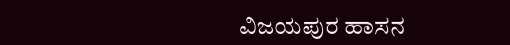ವಿಜಯಪುರ ಹಾಸನ